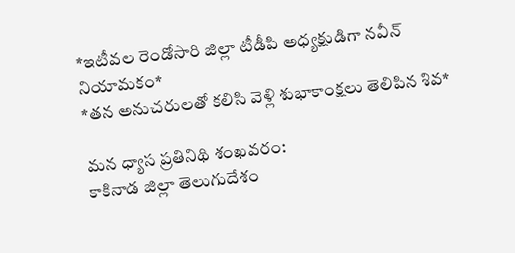*ఇటీవల రెండోసారి జిల్లా టీడీపి అధ్యక్షుడిగా నవీన్ నియామకం*
*తన అనుచరులతో కలిసి వెళ్లి శుభాకాంక్షలు తెలిపిన శివ*

మన ధ్యాస ప్రతినిథి శంఖవరం:
కాకినాడ జిల్లా తెలుగుదేశం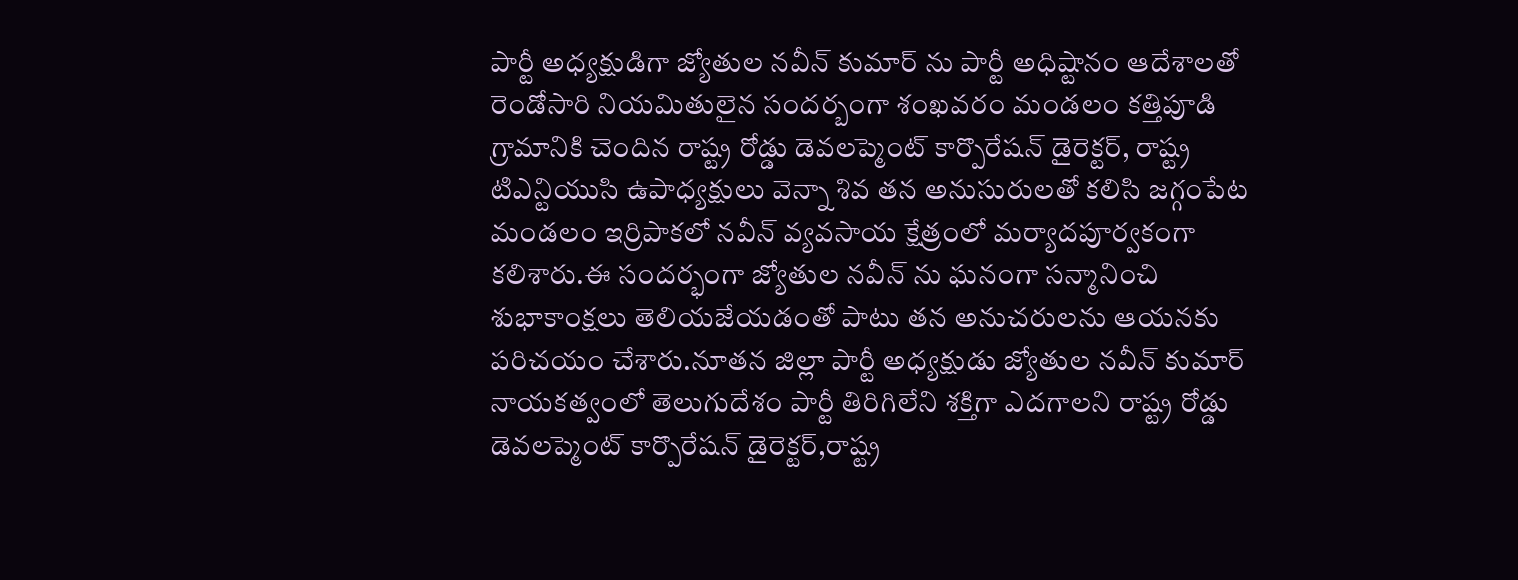పార్టీ అధ్యక్షుడిగా జ్యోతుల నవీన్ కుమార్ ను పార్టీ అధిష్టానం ఆదేశాలతో రెండోసారి నియమితులైన సందర్బంగా శంఖవరం మండలం కత్తిపూడి గ్రామానికి చెందిన రాష్ట్ర రోడ్డు డెవలప్మెంట్ కార్పొరేషన్ డైరెక్టర్, రాష్ట్ర టిఎన్టియుసి ఉపాధ్యక్షులు వెన్నా శివ తన అనుసురులతో కలిసి జగ్గంపేట మండలం ఇర్రిపాకలో నవీన్ వ్యవసాయ క్షేత్రంలో మర్యాదపూర్వకంగా కలిశారు.ఈ సందర్భంగా జ్యోతుల నవీన్ ను ఘనంగా సన్మానించి శుభాకాంక్షలు తెలియజేయడంతో పాటు తన అనుచరులను ఆయనకు పరిచయం చేశారు.నూతన జిల్లా పార్టీ అధ్యక్షుడు జ్యోతుల నవీన్ కుమార్ నాయకత్వంలో తెలుగుదేశం పార్టీ తిరిగిలేని శక్తిగా ఎదగాలని రాష్ట్ర రోడ్డు డెవలప్మెంట్ కార్పొరేషన్ డైరెక్టర్,రాష్ట్ర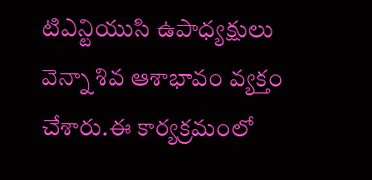టిఎన్టియుసి ఉపాధ్యక్షులు వెన్నా శివ ఆశాభావం వ్యక్తం చేశారు.ఈ కార్యక్రమంలో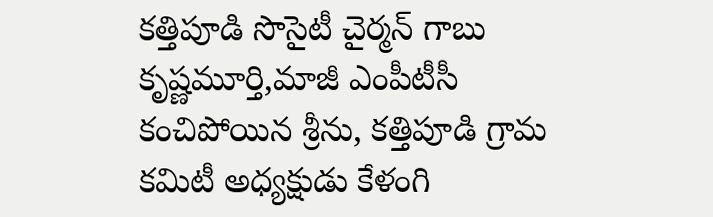కత్తిపూడి సొసైటీ చైర్మన్ గాబు కృష్ణమూర్తి,మాజీ ఎంపీటీసీ కంచిపోయిన శ్రీను, కత్తిపూడి గ్రామ కమిటీ అధ్యక్షుడు కేళంగి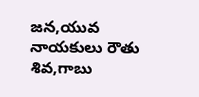జన,యువ నాయకులు రౌతు శివ,గాబు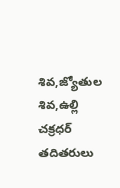శివ,జ్యోతుల శివ,ఉల్లి చక్రధర్ తదితరులు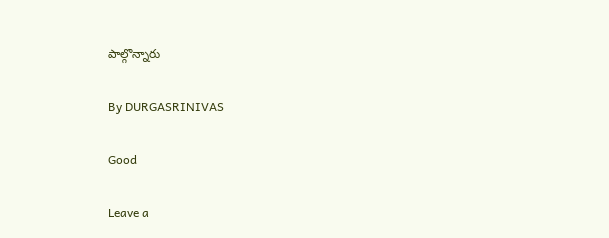పాల్గొన్నారు

By DURGASRINIVAS

Good

Leave a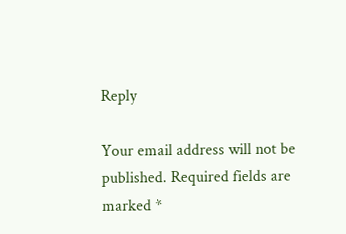Reply

Your email address will not be published. Required fields are marked *